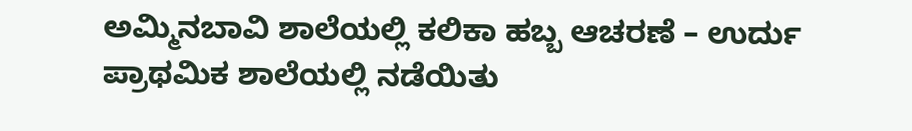ಅಮ್ಮಿನಬಾವಿ ಶಾಲೆಯಲ್ಲಿ ಕಲಿಕಾ ಹಬ್ಬ ಆಚರಣೆ – ಉರ್ದು ಪ್ರಾಥಮಿಕ ಶಾಲೆಯಲ್ಲಿ ನಡೆಯಿತು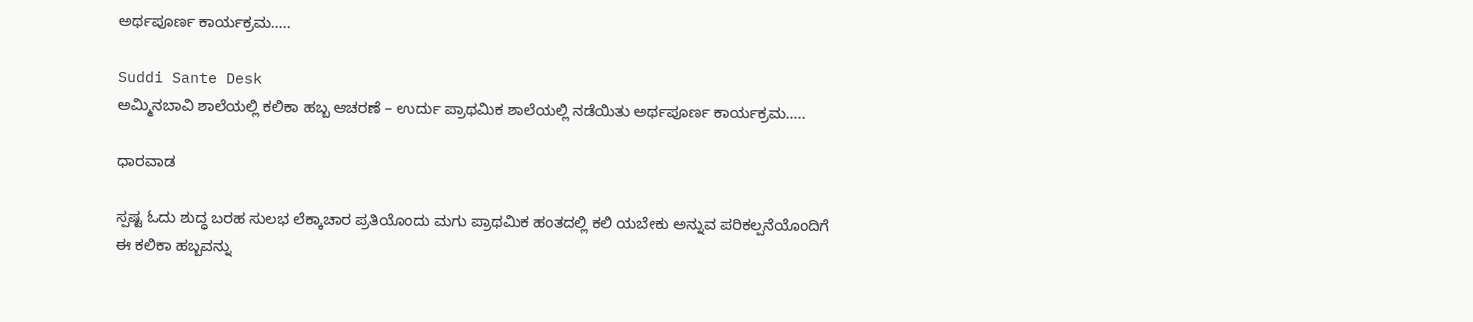ಅರ್ಥಪೂರ್ಣ ಕಾರ್ಯಕ್ರಮ…..

Suddi Sante Desk
ಅಮ್ಮಿನಬಾವಿ ಶಾಲೆಯಲ್ಲಿ ಕಲಿಕಾ ಹಬ್ಬ ಆಚರಣೆ – ಉರ್ದು ಪ್ರಾಥಮಿಕ ಶಾಲೆಯಲ್ಲಿ ನಡೆಯಿತು ಅರ್ಥಪೂರ್ಣ ಕಾರ್ಯಕ್ರಮ…..

ಧಾರವಾಡ

ಸ್ಪಷ್ಟ ಓದು ಶುದ್ಧ ಬರಹ ಸುಲಭ ಲೆಕ್ಕಾಚಾರ ಪ್ರತಿಯೊಂದು ಮಗು ಪ್ರಾಥಮಿಕ ಹಂತದಲ್ಲಿ ಕಲಿ ಯಬೇಕು ಅನ್ನುವ ಪರಿಕಲ್ಪನೆಯೊಂದಿಗೆ ಈ ಕಲಿಕಾ ಹಬ್ಬವನ್ನು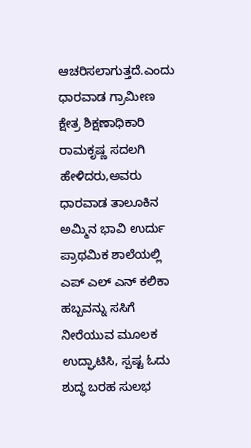ಆಚರಿಸಲಾಗುತ್ತದೆ.ಎಂದು ಧಾರವಾಡ ಗ್ರಾಮೀಣ ಕ್ಷೇತ್ರ ಶಿಕ್ಷಣಾಧಿಕಾರಿ ರಾಮಕೃಷ್ಣ ಸದಲಗಿ ಹೇಳಿದರು,ಅವರು ಧಾರವಾಡ ತಾಲೂಕಿನ ಅಮ್ಮಿನ ಭಾವಿ ಉರ್ದು ಪ್ರಾಥಮಿಕ ಶಾಲೆಯಲ್ಲಿ ಎಪ್ ಎಲ್ ಎನ್ ಕಲಿಕಾ ಹಬ್ಬವನ್ನು ಸಸಿಗೆ ನೀರೆಯುವ ಮೂಲಕ ಉದ್ಘಾಟಿಸಿ, ಸ್ಪಷ್ಟ ಓದು ಶುದ್ಧ ಬರಹ ಸುಲಭ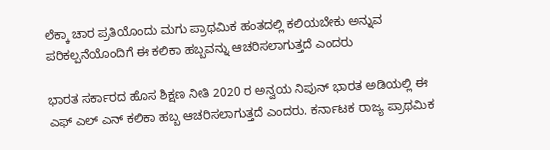ಲೆಕ್ಕಾ ಚಾರ ಪ್ರತಿಯೊಂದು ಮಗು ಪ್ರಾಥಮಿಕ ಹಂತದಲ್ಲಿ ಕಲಿಯಬೇಕು ಅನ್ನುವ ಪರಿಕಲ್ಪನೆಯೊಂದಿಗೆ ಈ ಕಲಿಕಾ ಹಬ್ಬವನ್ನು ಆಚರಿಸಲಾಗುತ್ತದೆ ಎಂದರು

ಭಾರತ ಸರ್ಕಾರದ ಹೊಸ ಶಿಕ್ಷಣ ನೀತಿ 2020 ರ ಅನ್ವಯ ನಿಪುನ್ ಭಾರತ ಅಡಿಯಲ್ಲಿ ಈ ಎಫ್ ಎಲ್ ಎನ್ ಕಲಿಕಾ ಹಬ್ಬ ಆಚರಿಸಲಾಗುತ್ತದೆ ಎಂದರು. ಕರ್ನಾಟಕ ರಾಜ್ಯ ಪ್ರಾಥಮಿಕ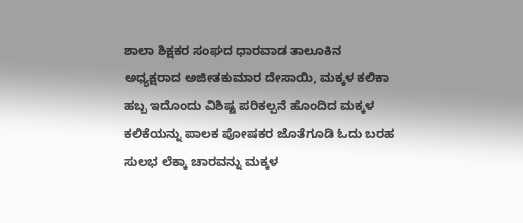ಶಾಲಾ ಶಿಕ್ಷಕರ ಸಂಘದ ಧಾರವಾಡ ತಾಲೂಕಿನ ಅಧ್ಯಕ್ಷರಾದ ಅಜೀತಕುಮಾರ ದೇಸಾಯಿ, ಮಕ್ಕಳ ಕಲಿಕಾ ಹಬ್ಬ ಇದೊಂದು ವಿಶಿಷ್ಟ ಪರಿಕಲ್ಪನೆ ಹೊಂದಿದ ಮಕ್ಕಳ ಕಲಿಕೆಯನ್ನು ಪಾಲಕ ಪೋಷಕರ ಜೊತೆಗೂಡಿ ಓದು ಬರಹ ಸುಲಭ ಲೆಕ್ಕಾ ಚಾರವನ್ನು ಮಕ್ಕಳ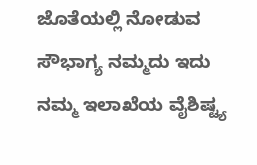ಜೊತೆಯಲ್ಲಿ ನೋಡುವ ಸೌಭಾಗ್ಯ ನಮ್ಮದು ಇದು ನಮ್ಮ ಇಲಾಖೆಯ ವೈಶಿಷ್ಟ್ಯ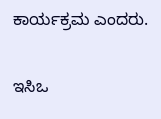ಕಾರ್ಯಕ್ರಮ ಎಂದರು.

ಇಸಿಒ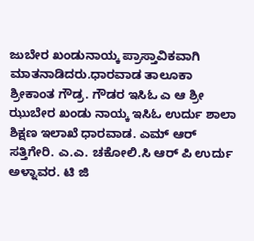ಜುಬೇರ ಖಂಡುನಾಯ್ಕ ಪ್ರಾಸ್ತಾವಿಕವಾಗಿ ಮಾತನಾಡಿದರು.ಧಾರವಾಡ ತಾಲೂಕಾ ಶ್ರೀಕಾಂತ ಗೌಡ್ರ. ಗೌಡರ ಇಸಿಓ ಎ ಆ ಶ್ರೀ ಝುಬೇರ ಖಂಡು ನಾಯ್ಕ ಇಸಿಓ ಉರ್ದು ಶಾಲಾ ಶಿಕ್ಷಣ ಇಲಾಖೆ ಧಾರವಾಡ. ಎಮ್ ಆರ್ ಸತ್ತಿಗೇರಿ. ಎ.ಎ. ಚಕೋಲಿ.ಸಿ ಆರ್ ಪಿ ಉರ್ದು ಅಳ್ನಾವರ. ಟಿ ಜಿ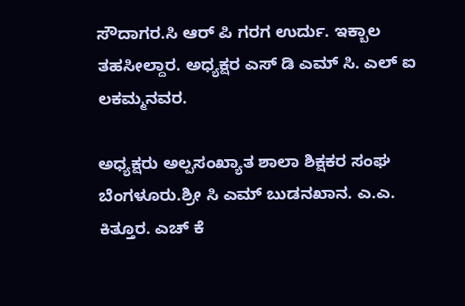ಸೌದಾಗರ.ಸಿ ಆರ್ ಪಿ ಗರಗ ಉರ್ದು. ಇಕ್ಬಾಲ ತಹಸೀಲ್ದಾರ. ಅಧ್ಯಕ್ಷರ ಎಸ್ ಡಿ ಎಮ್ ಸಿ. ಎಲ್ ಐ ಲಕಮ್ಮನವರ.

ಅಧ್ಯಕ್ಷರು ಅಲ್ಪಸಂಖ್ಯಾತ ಶಾಲಾ ಶಿಕ್ಷಕರ ಸಂಘ ಬೆಂಗಳೂರು.ಶ್ರೀ ಸಿ ಎಮ್ ಬುಡನಖಾನ. ಎ.ಎ. ಕಿತ್ತೂರ. ಎಚ್ ಕೆ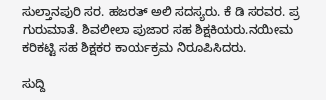ಸುಲ್ತಾನಪುರಿ ಸರ. ಹಜರತ್ ಅಲಿ ಸದಸ್ಯರು. ಕೆ ಡಿ ಸರವರ. ಪ್ರ ಗುರುಮಾತೆ. ಶಿವಲೀಲಾ ಪುಜಾರ ಸಹ ಶಿಕ್ಷಕಿಯರು.ನಯೀಮ ಕರಿಕಟ್ಟಿ ಸಹ ಶಿಕ್ಷಕರ ಕಾರ್ಯಕ್ರಮ ನಿರೂಪಿಸಿದರು.

ಸುದ್ದಿ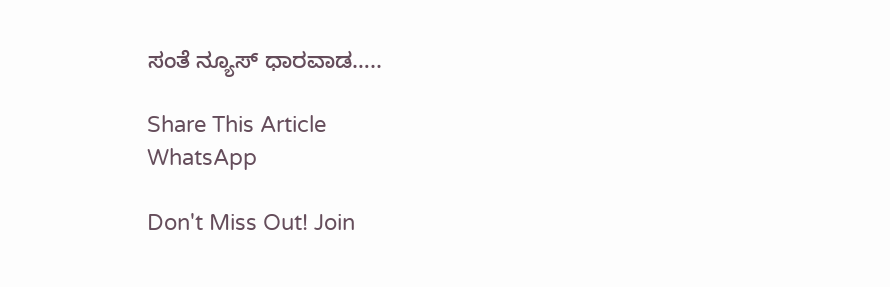ಸಂತೆ ನ್ಯೂಸ್ ಧಾರವಾಡ…..

Share This Article
WhatsApp

Don't Miss Out! Join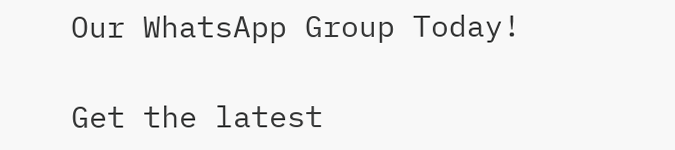Our WhatsApp Group Today!

Get the latest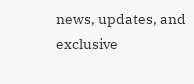news, updates, and exclusive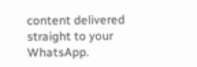content delivered straight to your WhatsApp.